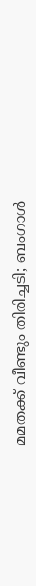മമതക്ക് വീണ്ടും തിരിച്ചടി; ബംഗാള്‍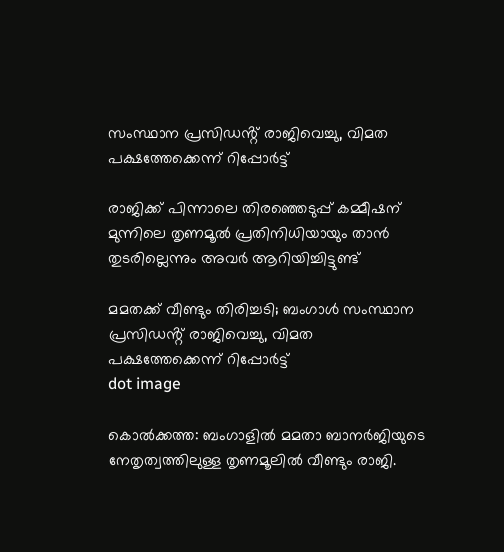സംസ്ഥാന പ്രസിഡൻ്റ് രാജിവെച്ചു, വിമത പക്ഷത്തേക്കെന്ന് റിപ്പോർട്ട്

രാജിക്ക് പിന്നാലെ തിരഞ്ഞെടുപ്പ് കമ്മീഷന് മുന്നിലെ തൃണമൂല്‍ പ്രതിനിധിയായും താന്‍ തുടരില്ലെന്നും അവര്‍ ആറിയിച്ചിട്ടുണ്ട്

മമതക്ക് വീണ്ടും തിരിച്ചടി; ബംഗാള്‍ സംസ്ഥാന പ്രസിഡൻ്റ് രാജിവെച്ചു, വിമത പക്ഷത്തേക്കെന്ന് റിപ്പോർട്ട്
dot image

കൊല്‍ക്കത്ത: ബംഗാളില്‍ മമതാ ബാനര്‍ജിയുടെ നേതൃത്വത്തിലുള്ള തൃണമൂലില്‍ വീണ്ടും രാജി.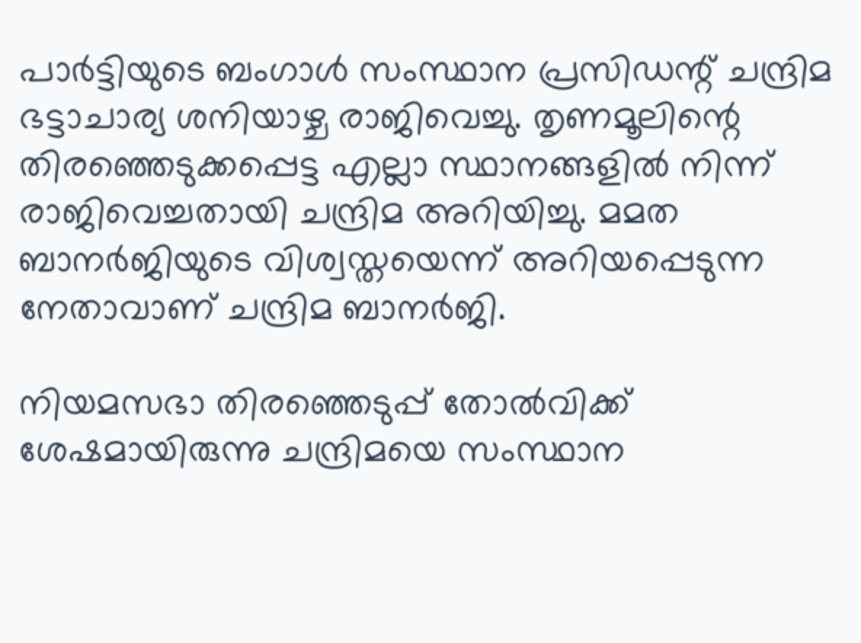പാര്‍ട്ടിയുടെ ബംഗാള്‍ സംസ്ഥാന പ്രസിഡന്റ് ചന്ദ്രിമ ഭട്ടാചാര്യ ശനിയാഴ്ച രാജിവെച്ചു. തൃണമൂലിന്റെ തിരഞ്ഞെടുക്കപ്പെട്ട എല്ലാ സ്ഥാനങ്ങളില്‍ നിന്ന് രാജിവെച്ചതായി ചന്ദ്രിമ അറിയിച്ചു. മമത ബാനർജിയുടെ വിശ്വസ്തയെന്ന് അറിയപ്പെടുന്ന നേതാവാണ് ചന്ദ്രിമ ബാനർജി.

നിയമസഭാ തിരഞ്ഞെടുപ്പ് തോല്‍വിക്ക് ശേഷമായിരുന്നു ചന്ദ്രിമയെ സംസ്ഥാന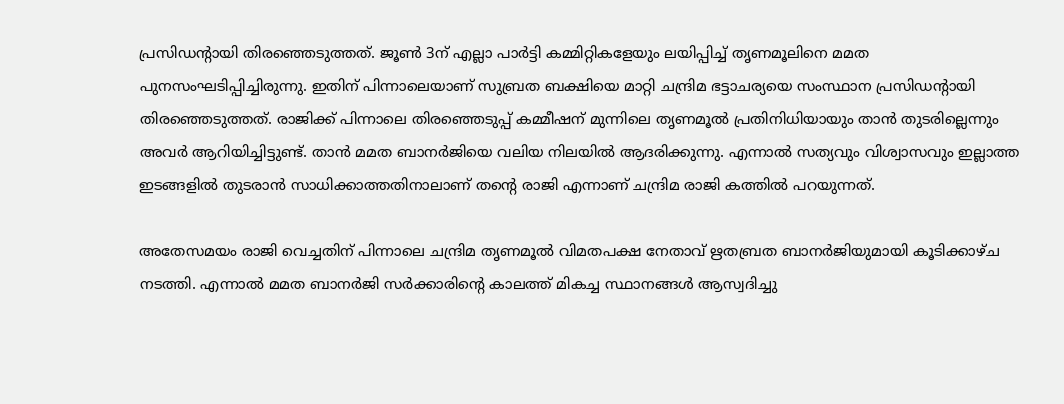പ്രസിഡന്റായി തിരഞ്ഞെടുത്തത്. ജൂണ്‍ 3ന് എല്ലാ പാര്‍ട്ടി കമ്മിറ്റികളേയും ലയിപ്പിച്ച് തൃണമൂലിനെ മമത പുനസംഘടിപ്പിച്ചിരുന്നു. ഇതിന് പിന്നാലെയാണ് സുബ്രത ബക്ഷിയെ മാറ്റി ചന്ദ്രിമ ഭട്ടാചര്യയെ സംസ്ഥാന പ്രസിഡന്റായി തിരഞ്ഞെടുത്തത്. രാജിക്ക് പിന്നാലെ തിരഞ്ഞെടുപ്പ് കമ്മീഷന് മുന്നിലെ തൃണമൂല്‍ പ്രതിനിധിയായും താന്‍ തുടരില്ലെന്നും അവര്‍ ആറിയിച്ചിട്ടുണ്ട്. താന്‍ മമത ബാനര്‍ജിയെ വലിയ നിലയില്‍ ആദരിക്കുന്നു. എന്നാല്‍ സത്യവും വിശ്വാസവും ഇല്ലാത്ത ഇടങ്ങളില്‍ തുടരാന്‍ സാധിക്കാത്തതിനാലാണ് തന്റെ രാജി എന്നാണ് ചന്ദ്രിമ രാജി കത്തില്‍ പറയുന്നത്.

അതേസമയം രാജി വെച്ചതിന് പിന്നാലെ ചന്ദ്രിമ തൃണമൂല്‍ വിമതപക്ഷ നേതാവ് ഋതബ്രത ബാനര്‍ജിയുമായി കൂടിക്കാഴ്ച നടത്തി. എന്നാല്‍ മമത ബാനര്‍ജി സര്‍ക്കാരിന്റെ കാലത്ത് മികച്ച സ്ഥാനങ്ങള്‍ ആസ്വദിച്ചു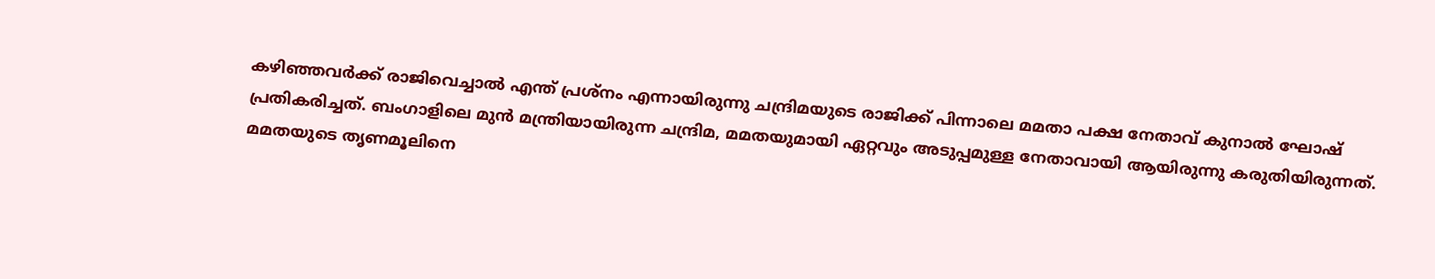കഴിഞ്ഞവര്‍ക്ക് രാജിവെച്ചാല്‍ എന്ത് പ്രശ്‌നം എന്നായിരുന്നു ചന്ദ്രിമയുടെ രാജിക്ക് പിന്നാലെ മമതാ പക്ഷ നേതാവ് കുനാല്‍ ഘോഷ് പ്രതികരിച്ചത്. ബംഗാളിലെ മുന്‍ മന്ത്രിയായിരുന്ന ചന്ദ്രിമ, മമതയുമായി ഏറ്റവും അടുപ്പമുള്ള നേതാവായി ആയിരുന്നു കരുതിയിരുന്നത്. മമതയുടെ തൃണമൂലിനെ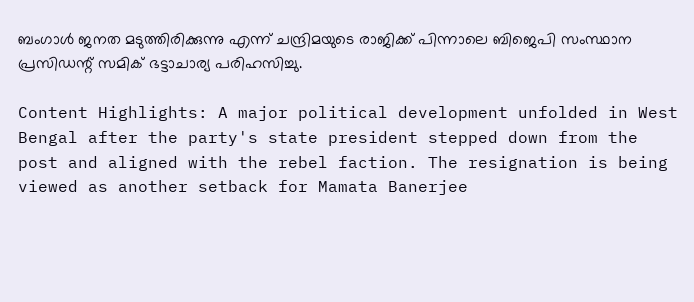ബംഗാള്‍ ജനത മടുത്തിരിക്കുന്നു എന്ന് ചന്ദ്രിമയുടെ രാജിക്ക് പിന്നാലെ ബിജെപി സംസ്ഥാന പ്രസിഡന്റ് സമിക് ഭട്ടാചാര്യ പരിഹസിച്ചു.

Content Highlights: A major political development unfolded in West Bengal after the party's state president stepped down from the post and aligned with the rebel faction. The resignation is being viewed as another setback for Mamata Banerjee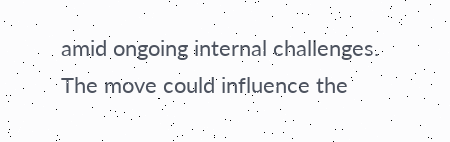amid ongoing internal challenges. The move could influence the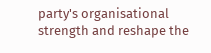party's organisational strength and reshape the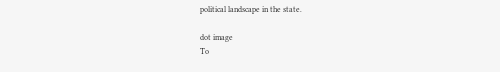political landscape in the state.

dot image
To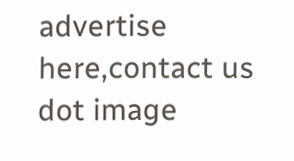advertise here,contact us
dot image